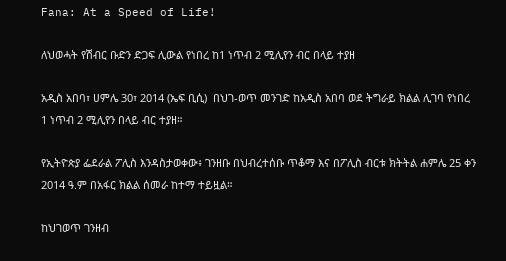Fana: At a Speed of Life!

ለህወሓት የሽብር ቡድን ድጋፍ ሊውል የነበረ ከ1 ነጥብ 2 ሚሊየን ብር በላይ ተያዘ

አዲስ አበባ፣ ሀምሌ 30፣ 2014 (ኤፍ ቢሲ)  በህገ-ወጥ መንገድ ከአዲስ አበባ ወደ ትግራይ ክልል ሊገባ የነበረ 1 ነጥብ 2 ሚሊየን በላይ ብር ተያዘ።

የኢትዮጵያ ፌደራል ፖሊስ እንዳስታወቀው፥ ገንዘቡ በህብረተሰቡ ጥቆማ እና በፖሊስ ብርቱ ክትትል ሐምሌ 25 ቀን 2014 ዓ.ም በአፋር ክልል ሰመራ ከተማ ተይዟል።

ከህገወጥ ገንዘብ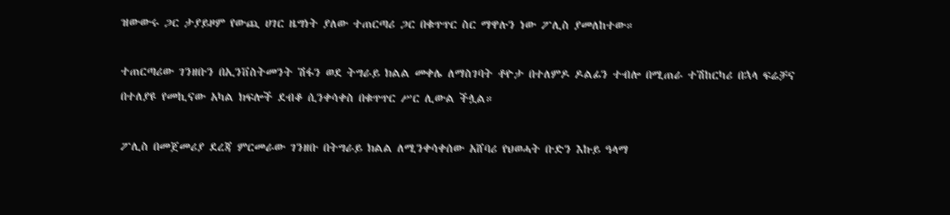ዝውውሩ ጋር ታያይዞም የውጪ ሀገር ዜግነት ያለው ተጠርጣሪ ጋር በቁጥጥር ስር ማዋሉን ነው ፖሊስ ያመለከተው።

ተጠርጣሪው ገንዘቡን በኢንቨስትመንት ሽፋን ወደ ትግራይ ክልል መቀሌ ለማስገባት ቶዮታ በተለምዶ ዶልፊን ተብሎ በሚጠራ ተሽከርካሪ በኋላ ፍሬቻና በተለያዩ የመኪናው አካል ክፍሎች ደብቆ ሲንቀሳቀስ በቁጥጥር ሥር ሊውል ችሏል።

ፖሊስ በመጀመሪያ ደረጃ ምርመራው ገንዘቡ በትግራይ ክልል ለሚንቀሳቀሰው አሸባሪ የህወሓት ቡድን እኩይ ዓላማ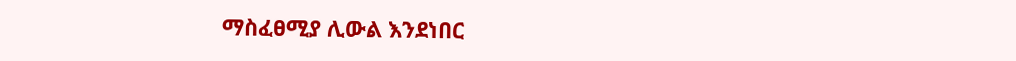ማስፈፀሚያ ሊውል እንደነበር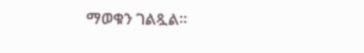ማወቁን ገልጿል።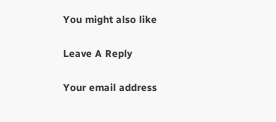You might also like

Leave A Reply

Your email address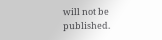will not be published.